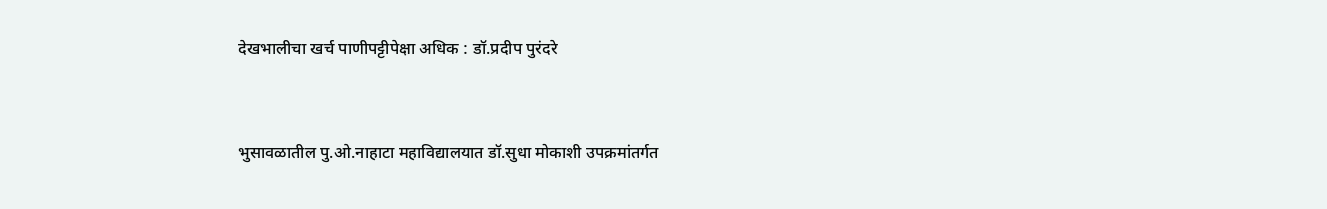देखभालीचा खर्च पाणीपट्टीपेक्षा अधिक : डॉ.प्रदीप पुरंदरे


भुसावळातील पु.ओ.नाहाटा महाविद्यालयात डॉ.सुधा मोकाशी उपक्रमांतर्गत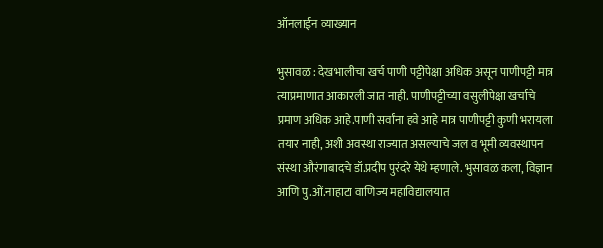ऑनलाईन व्याख्यान

भुसावळ : देखभालीचा खर्च पाणी पट्टीपेक्षा अधिक असून पाणीपट्टी मात्र त्याप्रमाणात आकारली जात नाही. पाणीपट्टीच्या वसुलीपेक्षा खर्चाचे प्रमाण अधिक आहे.पाणी सर्वांना हवे आहे मात्र पाणीपट्टी कुणी भरायला तयार नाही, अशी अवस्था राज्यात असल्याचे जल व भूमी व्यवस्थापन संस्था औरंगाबादचे डॉ.प्रदीप पुरंदरे येथे म्हणाले. भुसावळ कला, विज्ञान आणि पु.ओं.नाहाटा वाणिज्य महाविद्यालयात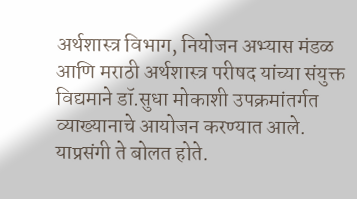अर्थशास्त्र विभाग, नियोजन अभ्यास मंडळ आणि मराठी अर्थशास्त्र परीषद यांच्या संयुक्त विद्यमाने डॉ.सुधा मोकाशी उपक्रमांतर्गत व्याख्यानाचे आयोजन करण्यात आले. याप्रसंगी ते बोलत होते.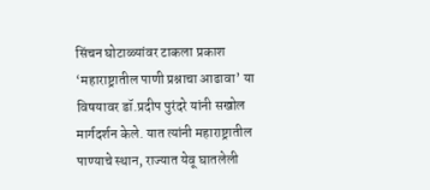सिंचन घोटाळ्यांवर टाकला प्रकाश
‘महाराष्ट्रातील पाणी प्रश्नाचा आढावा’ या विषयावर डॉ.प्रदीप पुरंदरे यांनी सखोल मार्गदर्शन केले. यात त्यांनी महाराष्ट्रातील पाण्याचे स्थान, राज्यात येवू घातलेली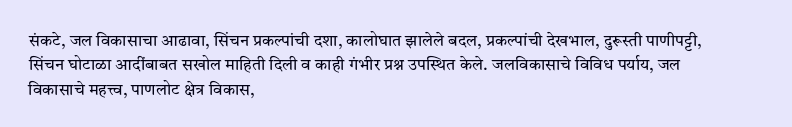संकटे, जल विकासाचा आढावा, सिंचन प्रकल्पांची दशा, कालोघात झालेले बदल, प्रकल्पांची देखभाल, दुरूस्ती पाणीपट्टी, सिंचन घोटाळा आदींबाबत सखोल माहिती दिली व काही गंभीर प्रश्न उपस्थित केले. जलविकासाचे विविध पर्याय, जल विकासाचे महत्त्व, पाणलोट क्षेत्र विकास,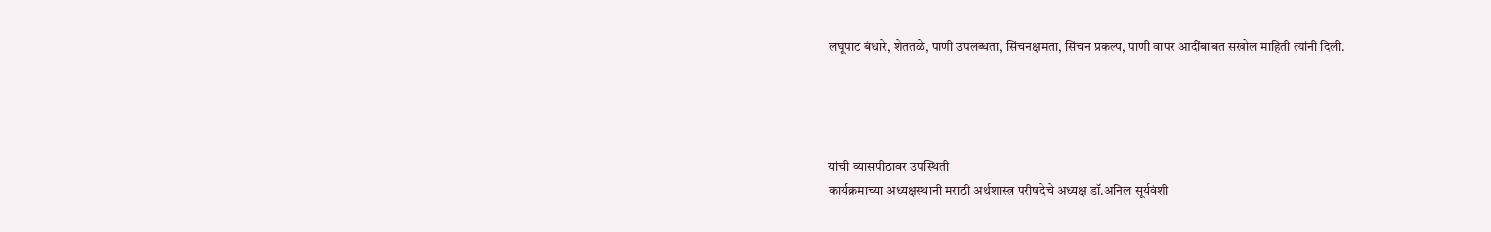लघूपाट बंधारे, शेततळे, पाणी उपलब्धता, सिंचनक्षमता, सिंचन प्रकल्प, पाणी वापर आदींबाबत सखोल माहिती त्यांनी दिली.




यांची व्यासपीठावर उपस्थिती
कार्यक्रमाच्या अध्यक्षस्थानी मराठी अर्थशास्त्र परीषदेचे अध्यक्ष डॉ.अनिल सूर्यवंशी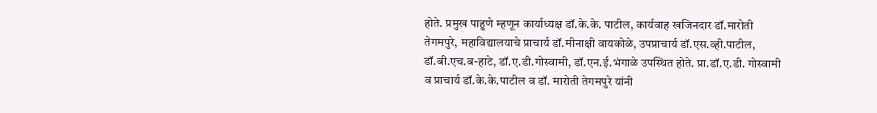होते. प्रमुख पाहुणे म्हणून कार्याध्यक्ष डॉ.के.के. पाटील, कार्यवाह खजिनदार डॉ.मारोती तेगमपुरे, महाविद्यालयाचे प्राचार्य डॉ.मीनाक्षी वायकोळे, उपप्राचार्य डॉ.एस.व्ही.पाटील, डॉ.बी.एच.ब-हाटे, डॉ.ए.डी.गोस्वामी, डॉ.एन.ई.भंगाळे उपस्थित होते. प्रा.डॉ.ए.डी. गोस्वामी व प्राचार्य डॉ.के.के.पाटील व डॉ. मारोती तेगमपुरे यांनी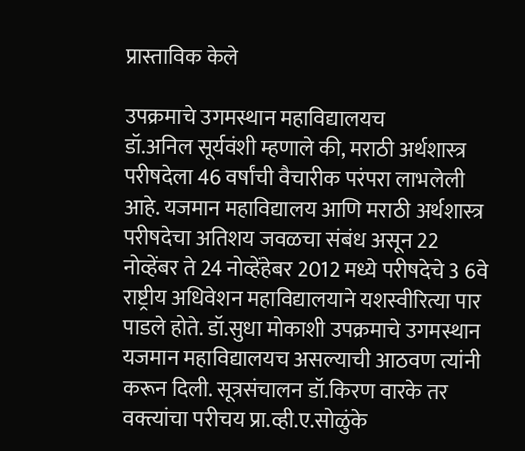प्रास्ताविक केले

उपक्रमाचे उगमस्थान महाविद्यालयच
डॉ.अनिल सूर्यवंशी म्हणाले की, मराठी अर्थशास्त्र परीषदेला 46 वर्षांची वैचारीक परंपरा लाभलेली आहे. यजमान महाविद्यालय आणि मराठी अर्थशास्त्र परीषदेचा अतिशय जवळचा संबंध असून 22 नोव्हेंबर ते 24 नोव्हेंहेबर 2012 मध्ये परीषदेचे 3 6वे राष्ट्रीय अधिवेशन महाविद्यालयाने यशस्वीरित्या पार पाडले होते. डॉ.सुधा मोकाशी उपक्रमाचे उगमस्थान यजमान महाविद्यालयच असल्याची आठवण त्यांनी करून दिली. सूत्रसंचालन डॉ.किरण वारके तर वक्त्यांचा परीचय प्रा.व्ही.ए.सोळुंके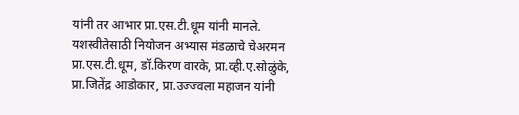यांनी तर आभार प्रा.एस.टी.धूम यांनी मानले. यशस्वीतेसाठी नियोजन अभ्यास मंडळाचे चेअरमन प्रा.एस.टी.धूम, डॉ.किरण वारके, प्रा.व्ही.ए.सोळुंके, प्रा.जितेंद्र आडोकार, प्रा.उज्ज्वला महाजन यांनी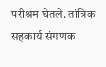परीश्रम घेतले. तांत्रिक सहकार्य संगणक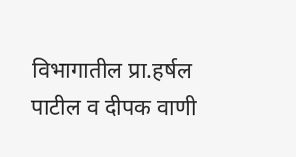विभागातील प्रा.हर्षल पाटील व दीपक वाणी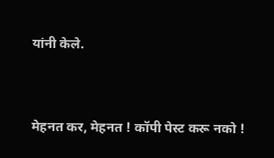यांनी केले.



मेहनत कर, मेहनत ! कॉपी पेस्ट करू नको !